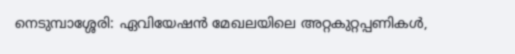നെടുമ്പാശ്ശേരി: ഏവിയേഷൻ മേഖലയിലെ അറ്റകുറ്റപ്പണികൾ,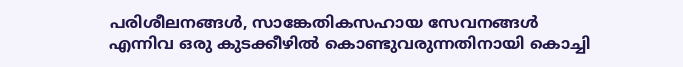പരിശീലനങ്ങൾ, സാങ്കേതികസഹായ സേവനങ്ങൾ എന്നിവ ഒരു കുടക്കീഴിൽ കൊണ്ടുവരുന്നതിനായി കൊച്ചി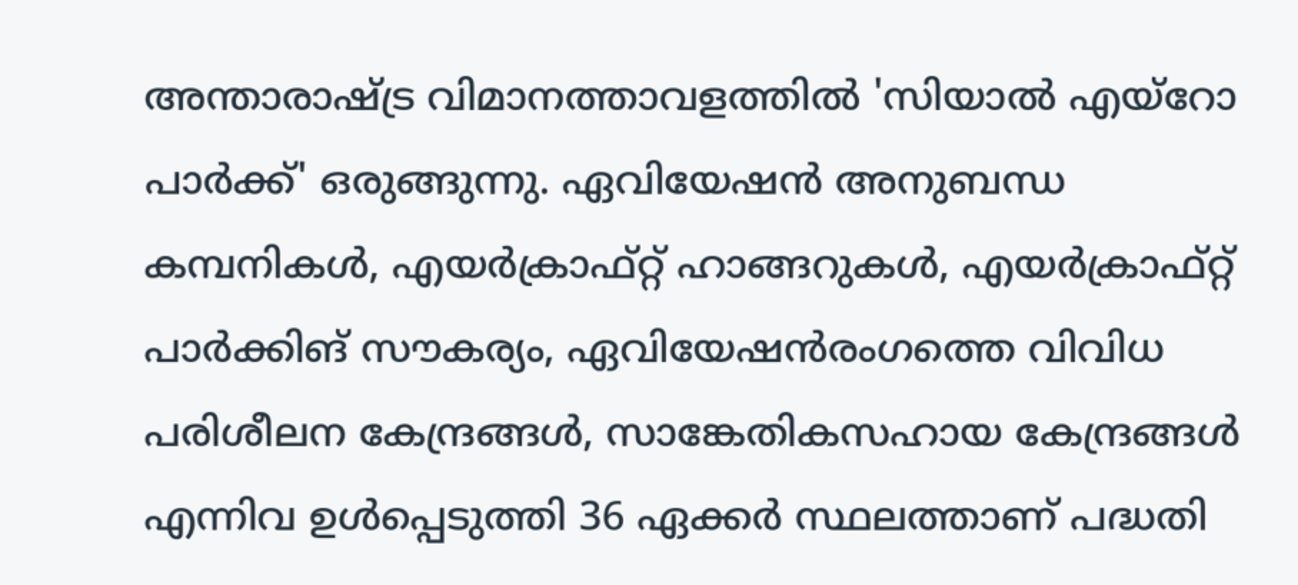അന്താരാഷ്ട്ര വിമാനത്താവളത്തിൽ 'സിയാൽ എയ്റോ പാർക്ക്' ഒരുങ്ങുന്നു. ഏവിയേഷൻ അനുബന്ധ കമ്പനികൾ, എയർക്രാഫ്റ്റ് ഹാങ്ങറുകൾ, എയർക്രാഫ്റ്റ് പാർക്കിങ് സൗകര്യം, ഏവിയേഷൻരംഗത്തെ വിവിധ പരിശീലന കേന്ദ്രങ്ങൾ, സാങ്കേതികസഹായ കേന്ദ്രങ്ങൾ എന്നിവ ഉൾപ്പെടുത്തി 36 ഏക്കർ സ്ഥലത്താണ് പദ്ധതി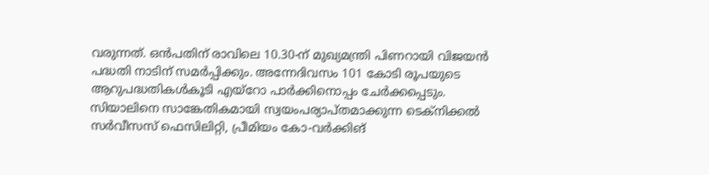വരുന്നത്. ഒൻപതിന് രാവിലെ 10.30-ന് മുഖ്യമന്ത്രി പിണറായി വിജയൻ പദ്ധതി നാടിന് സമർപ്പിക്കും. അന്നേദിവസം 101 കോടി രൂപയുടെ ആറുപദ്ധതികൾകൂടി എയ്റോ പാർക്കിനൊപ്പം ചേർക്കപ്പെടും.
സിയാലിനെ സാങ്കേതികമായി സ്വയംപര്യാപ്തമാക്കുന്ന ടെക്നിക്കൽ സർവീസസ് ഫെസിലിറ്റി, പ്രീമിയം കോ-വർക്കിങ്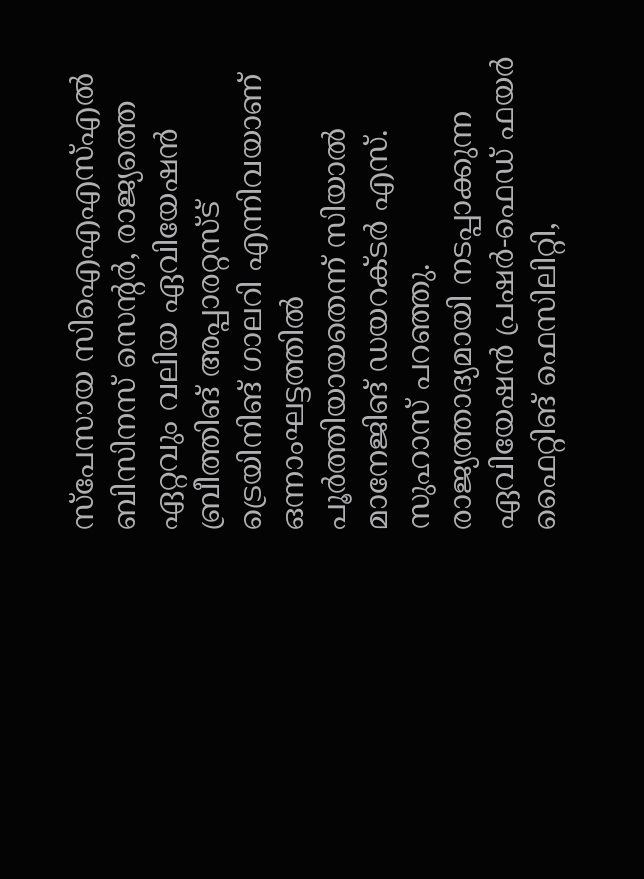സ്പേസായ സിഐഎഎസ്എൽ ബിസിനസ് സെന്റർ, രാജ്യത്തെ ഏറ്റവും വലിയ ഏവിയേഷൻ ബ്രീത്തിങ് അപ്പാരറ്റസ്ട് ട്രെയിനിങ് ഗാലറി എന്നിവയാണ് ഒന്നാംഘട്ടത്തിൽ പൂർത്തിയായതെന്ന് സിയാൽ മാനേജിങ് ഡയറക്ടർ എസ്. സുഹാസ് പറഞ്ഞു. രാജ്യത്താദ്യമായി നടപ്പാക്കുന്ന ഏവിയേഷൻ പ്രഷർ-ഫെഡ് ഫയർ ഫൈറ്റിങ് ഫെസിലിറ്റി,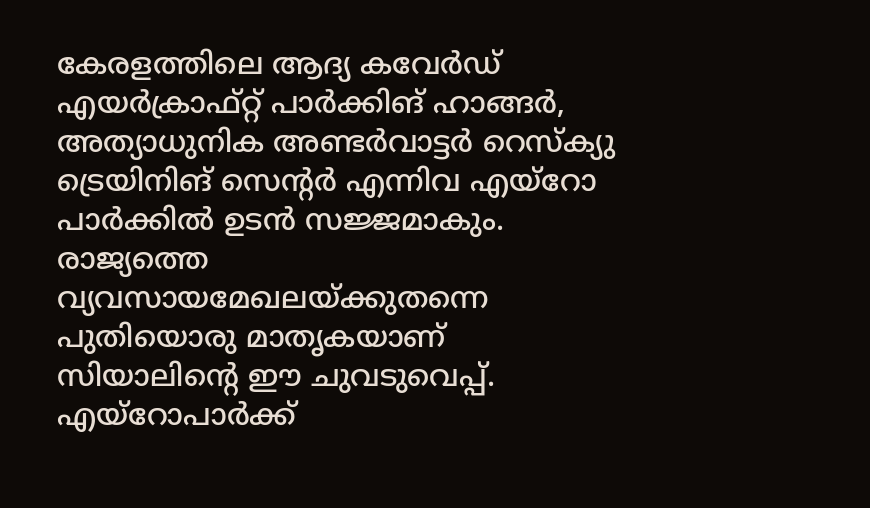കേരളത്തിലെ ആദ്യ കവേർഡ് എയർക്രാഫ്റ്റ് പാർക്കിങ് ഹാങ്ങർ, അത്യാധുനിക അണ്ടർവാട്ടർ റെസ്ക്യു ട്രെയിനിങ് സെന്റർ എന്നിവ എയ്റോ പാർക്കിൽ ഉടൻ സജ്ജമാകും. രാജ്യത്തെ വ്യവസായമേഖലയ്ക്കുതന്നെ പുതിയൊരു മാതൃകയാണ് സിയാലിന്റെ ഈ ചുവടുവെപ്പ്. എയ്റോപാർക്ക്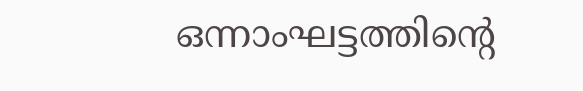ഒന്നാംഘട്ടത്തിന്റെ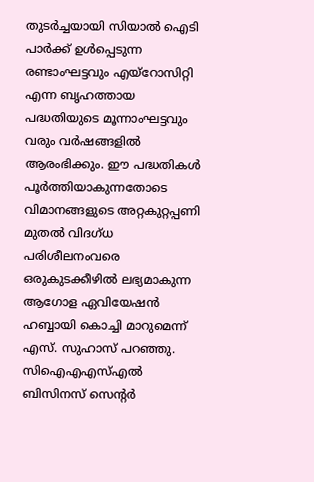തുടർച്ചയായി സിയാൽ ഐടി പാർക്ക് ഉൾപ്പെടുന്ന രണ്ടാംഘട്ടവും എയ്റോസിറ്റി എന്ന ബൃഹത്തായ പദ്ധതിയുടെ മൂന്നാംഘട്ടവും വരും വർഷങ്ങളിൽ ആരംഭിക്കും. ഈ പദ്ധതികൾ പൂർത്തിയാകുന്നതോടെ വിമാനങ്ങളുടെ അറ്റകുറ്റപ്പണി മുതൽ വിദഗ്ധ പരിശീലനംവരെ ഒരുകുടക്കീഴിൽ ലഭ്യമാകുന്ന ആഗോള ഏവിയേഷൻ ഹബ്ബായി കൊച്ചി മാറുമെന്ന് എസ്. സുഹാസ് പറഞ്ഞു.
സിഐഎഎസ്എൽ ബിസിനസ് സെന്റർ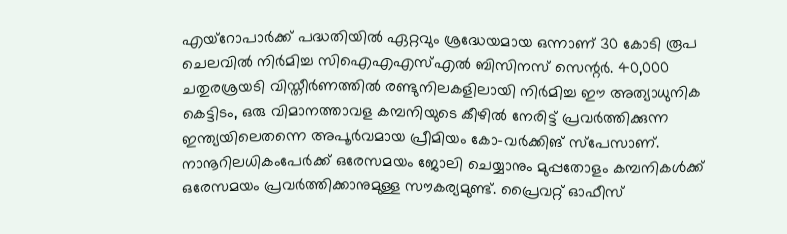എയ്റോപാർക്ക് പദ്ധതിയിൽ ഏറ്റവും ശ്രദ്ധേയമായ ഒന്നാണ് 30 കോടി രൂപ ചെലവിൽ നിർമിച്ച സിഐഎഎസ്എൽ ബിസിനസ് സെന്റർ. 40,000 ചതുരശ്രയടി വിസ്തീർണത്തിൽ രണ്ടുനിലകളിലായി നിർമിച്ച ഈ അത്യാധുനിക കെട്ടിടം, ഒരു വിമാനത്താവള കമ്പനിയുടെ കീഴിൽ നേരിട്ട് പ്രവർത്തിക്കുന്ന ഇന്ത്യയിലെതന്നെ അപൂർവമായ പ്രീമിയം കോ-വർക്കിങ് സ്പേസാണ്. നാനൂറിലധികംപേർക്ക് ഒരേസമയം ജോലി ചെയ്യാനും മുപ്പതോളം കമ്പനികൾക്ക് ഒരേസമയം പ്രവർത്തിക്കാനുമുള്ള സൗകര്യമുണ്ട്. പ്രൈവറ്റ് ഓഫീസ്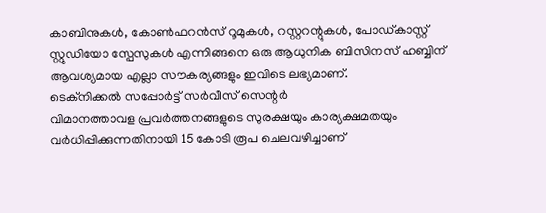കാബിനുകൾ, കോൺഫറൻസ് റൂമുകൾ, റസ്റ്ററന്റുകൾ, പോഡ്കാസ്റ്റ് സ്റ്റുഡിയോ സ്പേസുകൾ എന്നിങ്ങനെ ഒരു ആധുനിക ബിസിനസ് ഹബ്ബിന് ആവശ്യമായ എല്ലാ സൗകര്യങ്ങളും ഇവിടെ ലഭ്യമാണ്.
ടെക്നിക്കൽ സപ്പോർട്ട് സർവീസ് സെന്റർ
വിമാനത്താവള പ്രവർത്തനങ്ങളുടെ സുരക്ഷയും കാര്യക്ഷമതയും വർധിപ്പിക്കുന്നതിനായി 15 കോടി രൂപ ചെലവഴിച്ചാണ്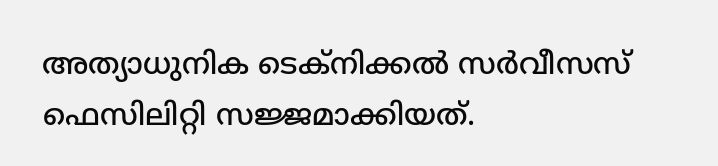അത്യാധുനിക ടെക്നിക്കൽ സർവീസസ് ഫെസിലിറ്റി സജ്ജമാക്കിയത്.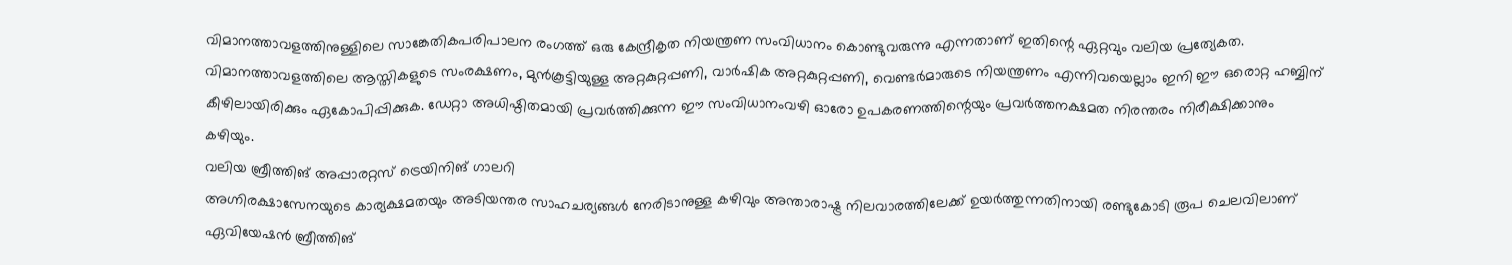വിമാനത്താവളത്തിനുള്ളിലെ സാങ്കേതികപരിപാലന രംഗത്ത് ഒരു കേന്ദ്രീകൃത നിയന്ത്രണ സംവിധാനം കൊണ്ടുവരുന്നു എന്നതാണ് ഇതിന്റെ ഏറ്റവും വലിയ പ്രത്യേകത. വിമാനത്താവളത്തിലെ ആസ്തികളുടെ സംരക്ഷണം, മുൻകൂട്ടിയുള്ള അറ്റകുറ്റപ്പണി, വാർഷിക അറ്റകുറ്റപ്പണി, വെണ്ടർമാരുടെ നിയന്ത്രണം എന്നിവയെല്ലാം ഇനി ഈ ഒരൊറ്റ ഹബ്ബിന് കീഴിലായിരിക്കും ഏകോപിപ്പിക്കുക. ഡേറ്റാ അധിഷ്ഠിതമായി പ്രവർത്തിക്കുന്ന ഈ സംവിധാനംവഴി ഓരോ ഉപകരണത്തിന്റെയും പ്രവർത്തനക്ഷമത നിരന്തരം നിരീക്ഷിക്കാനും കഴിയും.
വലിയ ബ്രീത്തിങ് അപ്പാരറ്റസ് ട്രെയിനിങ് ഗാലറി
അഗ്നിരക്ഷാസേനയുടെ കാര്യക്ഷമതയും അടിയന്തര സാഹചര്യങ്ങൾ നേരിടാനുള്ള കഴിവും അന്താരാഷ്ട്ര നിലവാരത്തിലേക്ക് ഉയർത്തുന്നതിനായി രണ്ടുകോടി രൂപ ചെലവിലാണ് ഏവിയേഷൻ ബ്രീത്തിങ്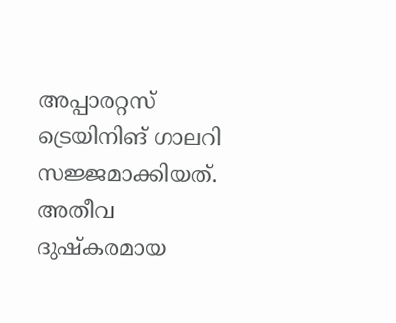അപ്പാരറ്റസ് ട്രെയിനിങ് ഗാലറി സജ്ജമാക്കിയത്. അതീവ ദുഷ്കരമായ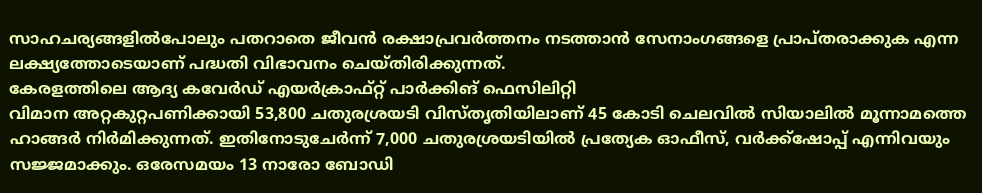സാഹചര്യങ്ങളിൽപോലും പതറാതെ ജീവൻ രക്ഷാപ്രവർത്തനം നടത്താൻ സേനാംഗങ്ങളെ പ്രാപ്തരാക്കുക എന്ന ലക്ഷ്യത്തോടെയാണ് പദ്ധതി വിഭാവനം ചെയ്തിരിക്കുന്നത്.
കേരളത്തിലെ ആദ്യ കവേർഡ് എയർക്രാഫ്റ്റ് പാർക്കിങ് ഫെസിലിറ്റി
വിമാന അറ്റകുറ്റപണിക്കായി 53,800 ചതുരശ്രയടി വിസ്തൃതിയിലാണ് 45 കോടി ചെലവിൽ സിയാലിൽ മൂന്നാമത്തെ ഹാങ്ങർ നിർമിക്കുന്നത്. ഇതിനോടുചേർന്ന് 7,000 ചതുരശ്രയടിയിൽ പ്രത്യേക ഓഫീസ്, വർക്ക്ഷോപ്പ് എന്നിവയും സജ്ജമാക്കും. ഒരേസമയം 13 നാരോ ബോഡി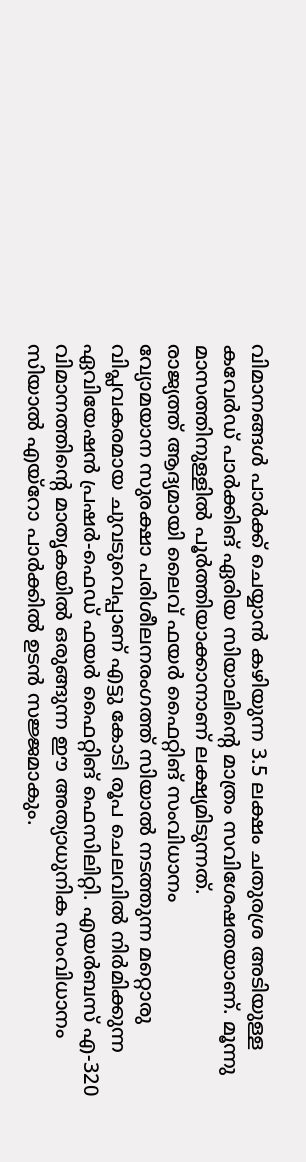വിമാനങ്ങൾ പാർക്ക് ചെയ്യാൻ കഴിയുന്ന 3.5 ലക്ഷം ചതുരശ്ര അടിയുള്ള കവേർഡ് പാർക്കിങ് ഏരിയ സിയാലിന്റെ മാത്രം സവിശേഷതയാണ്. മൂന്നു മാസത്തിനുള്ളിൽ പൂർത്തിയാക്കാനാണ് ലക്ഷ്യമിടുന്നത്.
രാജ്യത്ത് ആദ്യമായി ലൈവ് ഫയർ ഫൈറ്റിങ് സംവിധാനം
വ്യോമയാന സുരക്ഷാ പരിശീലനരംഗത്ത് സിയാൽ നടത്തുന്ന മറ്റൊരു വിപ്ലവകരമായ ചുവടുവെപ്പാണ് എട്ടു കോടി രൂപ ചെലവിൽ നിർമിക്കുന്ന ഏവിയേഷൻ പ്രഷർ-ഫെഡ് ഫയർ ഫൈറ്റിങ് ഫെസിലിറ്റി. എയർബസ് എ-320 വിമാനത്തിന്റെ മാതൃകയിൽ ഒരുങ്ങുന്ന ഈ അത്യാധുനിക സംവിധാനം സിയാൽ എയ്റോ പാർക്കിൽ ഉടൻ സജ്ജമാകും.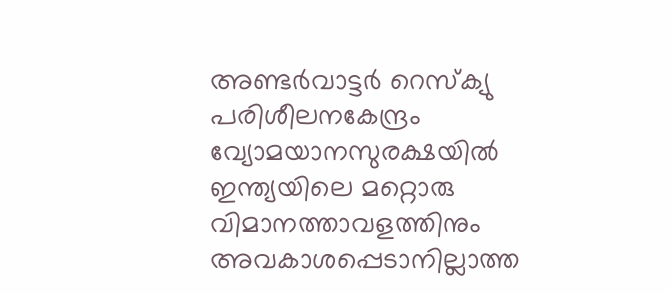അണ്ടർവാട്ടർ റെസ്ക്യു പരിശീലനകേന്ദ്രം
വ്യോമയാനസുരക്ഷയിൽ ഇന്ത്യയിലെ മറ്റൊരു വിമാനത്താവളത്തിനും അവകാശപ്പെടാനില്ലാത്ത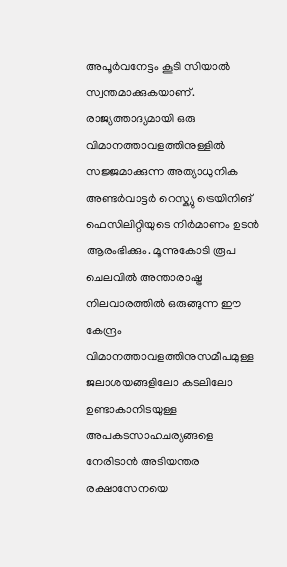അപൂർവനേട്ടം കൂടി സിയാൽ സ്വന്തമാക്കുകയാണ്. രാജ്യത്താദ്യമായി ഒരു വിമാനത്താവളത്തിനുള്ളിൽ സജ്ജമാക്കുന്ന അത്യാധുനിക അണ്ടർവാട്ടർ റെസ്ക്യു ട്രെയിനിങ് ഫെസിലിറ്റിയുടെ നിർമാണം ഉടൻ ആരംഭിക്കും. മൂന്നുകോടി രൂപ ചെലവിൽ അന്താരാഷ്ട്ര നിലവാരത്തിൽ ഒരുങ്ങുന്ന ഈ കേന്ദ്രം വിമാനത്താവളത്തിനുസമീപമുള്ള ജലാശയങ്ങളിലോ കടലിലോ ഉണ്ടാകാനിടയുള്ള അപകടസാഹചര്യങ്ങളെ നേരിടാൻ അടിയന്തര രക്ഷാസേനയെ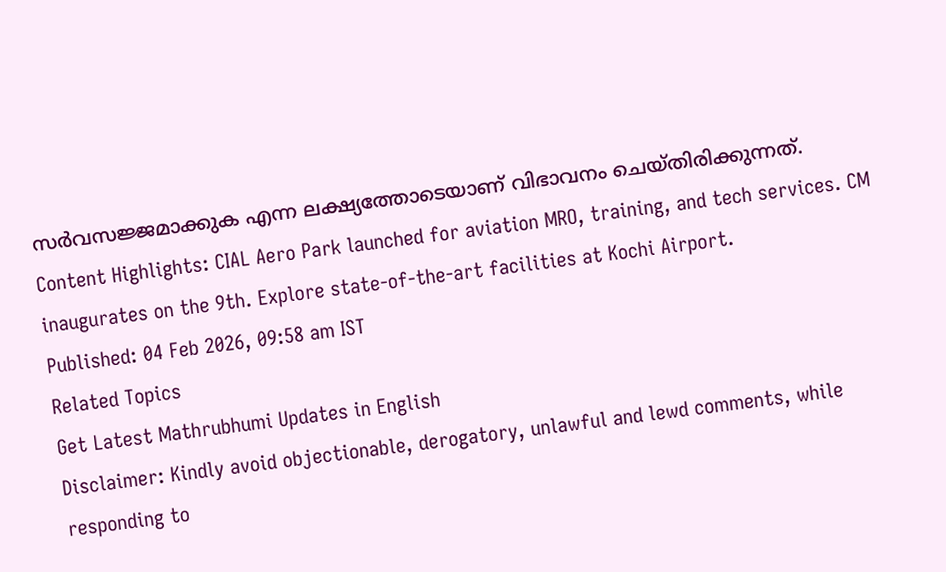സർവസജ്ജമാക്കുക എന്ന ലക്ഷ്യത്തോടെയാണ് വിഭാവനം ചെയ്തിരിക്കുന്നത്.
Content Highlights: CIAL Aero Park launched for aviation MRO, training, and tech services. CM inaugurates on the 9th. Explore state-of-the-art facilities at Kochi Airport.
Published: 04 Feb 2026, 09:58 am IST
Related Topics
Get Latest Mathrubhumi Updates in English
Disclaimer: Kindly avoid objectionable, derogatory, unlawful and lewd comments, while responding to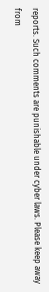reports. Such comments are punishable under cyber laws. Please keep away from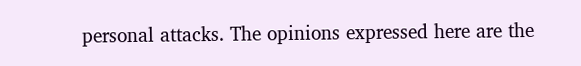personal attacks. The opinions expressed here are the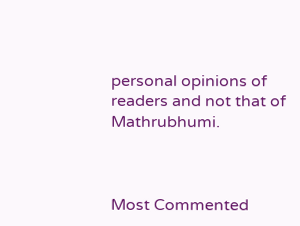personal opinions of readers and not that of Mathrubhumi.



Most Commented